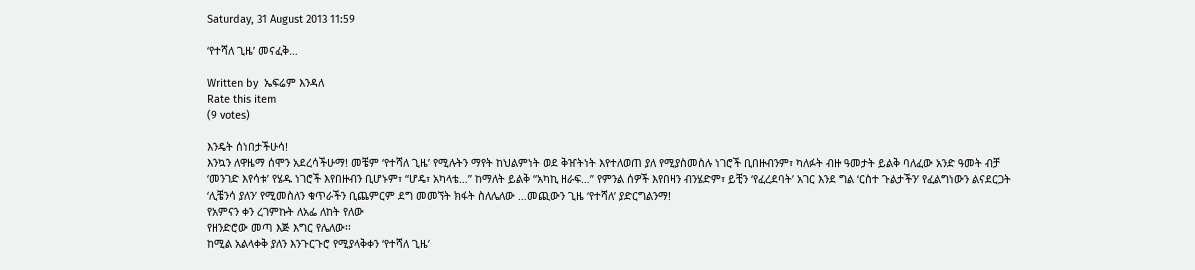Saturday, 31 August 2013 11:59

‘የተሻለ ጊዜ’ መናፈቅ…

Written by  ኤፍሬም እንዳለ
Rate this item
(9 votes)

እንዴት ሰነበታችሁሳ!
እንኳን ለዋዜማ ሰሞን አደረሳችሁማ! መቼም ‘የተሻለ ጊዜ’ የሚሉትን ማየት ከህልምነት ወደ ቅዠትነት እየተለወጠ ያለ የሚያስመስሉ ነገሮች ቢበዙብንም፣ ካለፉት ብዙ ዓመታት ይልቅ ባለፈው አንድ ዓመት ብቻ ‘መንገድ እየሳቱ’ የሄዱ ነገሮች እየበዙብን ቢሆኑም፣ “ሆዴ፣ አካላቴ…” ከማለት ይልቅ “አካኪ ዘራፍ…” የምንል ሰዎች እየበዛን ብንሄድም፣ ይቺን ‘የፈረደባት’ አገር እንደ ግል ‘ርስተ ጉልታችን’ የፈልግነውን ልናደርጋት ‘ሊቼንሳ ያለን’ የሚመስለን ቁጥራችን ቢጨምርም ደግ መመኘት ክፋት ስለሌለው …መጪውን ጊዜ ‘የተሻለ’ ያድርግልንማ!
የአምናን ቀን ረገምኩት ለአፌ ለከት የለው
የዘንድሮው መጣ እጅ እግር የሌለው፡፡
ከሚል አልላቀቅ ያለን እንጉርጉሮ የሚያላቅቀን ‘የተሻለ ጊዜ’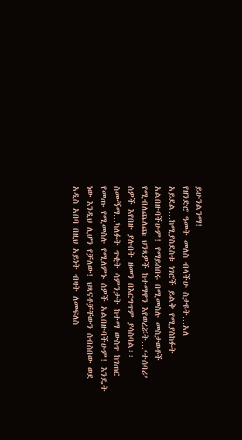ይሁንልንማ!
የዘንድሮ ዓመት መለስ ብላችሁ ስታዩት…አለ አይደል…ከሚያስደስቱ ነገሮች ይልቅ የሚያስከፉት አልበዙባችሁም! የማይሰበሩ በሚመስሉ መስታወቶች የሚብለጨለጩ ህንጻዎች ከተማዋን እየወረሯት…‘ተሰባሪ’ ሰዎች እየበዙ ያሉበት ዘመን በእርግጥም ያሳስባል፡፡
ስሙኝማ…ካለፉት ጥቂት ሳምንታት ከተማ ውስጥ ከገጠር የመጡ የሚመስሉ የሚለምኑ ሰዎች አልበዙባችሁም! እንዴት ነው እንዲህ ሊሆን የቻለው! ህጻናቶቻቸውን ሰብስበው ወደ አዲስ አበባ በዚህ አይነት ብዛት ለመፍለስ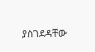ያስገደዳቸው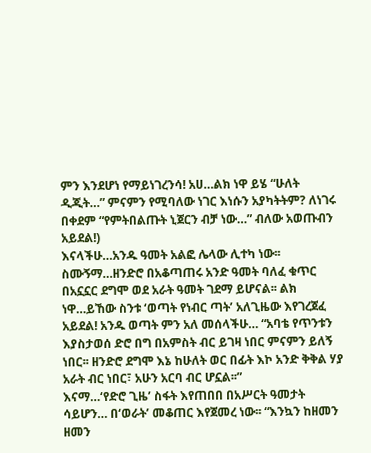ምን እንደሆነ የማይነገረንሳ! አሀ…ልክ ነዋ ይሄ “ሁለት ዲጂት…” ምናምን የሚባለው ነገር እነሱን አያካትትም? ለነገሩ በቀደም “የምትበልጡት ኒጀርን ብቻ ነው…” ብለው አወጡብን አይደል!)
እናላችሁ…አንዱ ዓመት አልፎ ሌላው ሊተካ ነው፡፡ ስሙኝማ…ዘንድሮ በአቆጣጠሩ አንድ ዓመት ባለፈ ቁጥር በአኗኗር ደግሞ ወደ አራት ዓመት ገደማ ይሆናል፡፡ ልክ ነዋ…ይኸው ስንቱ ‘ወጣት የነብር ጣት’ አለጊዜው እየገረጀፈ አይደል! አንዱ ወጣት ምን አለ መሰላችሁ… “አባቴ የጥንቱን እያስታወሰ ድሮ በግ በአምስት ብር ይገዛ ነበር ምናምን ይለኝ ነበር፡፡ ዘንድሮ ደግሞ እኔ ከሁለት ወር በፊት እኮ አንድ ቅቅል ሃያ አራት ብር ነበር፣ አሁን አርባ ብር ሆኗል፡፡”
እናማ…‘የድሮ ጊዜ’ ስፋት እየጠበበ በአሥርት ዓመታት ሳይሆን… በ‘ወራት’ መቆጠር እየጀመረ ነው፡፡ “እንኳን ከዘመን ዘመን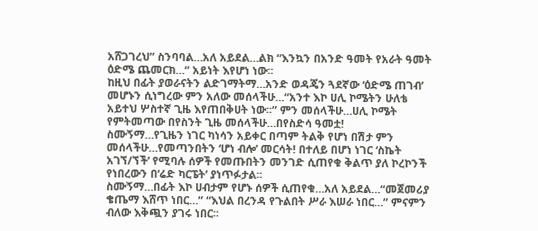አሸጋገረህ” ስንባባል…አለ አይደል…ልክ “እንኳን በአንድ ዓመት የአራት ዓመት ዕድሜ ጨመርክ…“ አይነት እየሆነ ነው፡፡
ከዚህ በፊት ያወራናትን ልድገማትማ…አንድ ወዳጄን ጓደኛው ‘ዕድሜ ጠገብ’ መሆኑን ሲነግረው ምን አለው መሰላችሁ…“አንተ እኮ ሀሊ ኮሜትን ሁለቴ አይተህ ሦስተኛ ጊዜ እየጠበቅሀት ነው፡፡” ምን መሰላችሁ…ሀሊ ኮሜት የምትመጣው በየስንት ጊዜ መሰላችሁ…በየስድሳ ዓመቷ!
ስሙኝማ…የጊዜን ነገር ካነሳን አይቀር በጣም ትልቅ የሆነ በሽታ ምን መሰላችሁ…የመጣንበትን ‘ሆነ ብሎ’ መርሳት! በተለይ በሆነ ነገር ‘ስኬት አገኘ/ኘች’ የሚባሉ ሰዎች የመጡበትን መንገድ ሲጠየቁ ቅልጥ ያለ ኮረኮንች የነበረውን በ‘ሬድ ካርፔት’ ያነጥፉታል፡፡
ስሙኝማ…በፊት እኮ ሀብታም የሆኑ ሰዎች ሲጠየቁ…አለ አይደል…“መጀመሪያ ቄጤማ እሸጥ ነበር…” “እህል በረንዳ የጉልበት ሥራ እሠራ ነበር…” ምናምን ብለው እቅጯን ያገሩ ነበር፡፡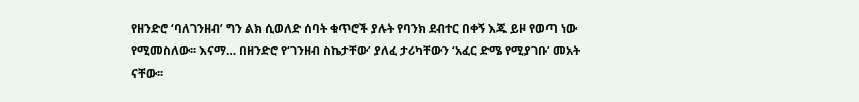የዘንድሮ ‘ባለገንዘብ’ ግን ልክ ሲወለድ ሰባት ቁጥሮች ያሉት የባንክ ደብተር በቀኝ እጁ ይዞ የወጣ ነው የሚመስለው፡፡ እናማ… በዘንድሮ የ‘ገንዘብ ስኬታቸው’ ያለፈ ታሪካቸውን ‘አፈር ድሜ የሚያገቡ’ መአት ናቸው፡፡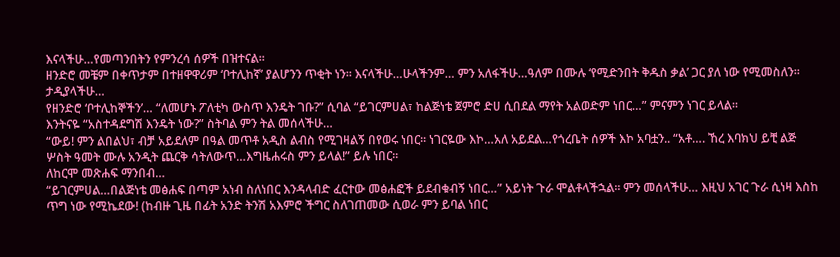እናላችሁ…የመጣንበትን የምንረሳ ሰዎች በዝተናል፡፡
ዘንድሮ መቼም በቀጥታም በተዘዋዋሪም ‘ቦተሊከኛ’ ያልሆንን ጥቂት ነን፡፡ እናላችሁ…ሁላችንም… ምን አለፋችሁ…ዓለም በሙሉ ‘የሚድንበት ቅዱስ ቃል’ ጋር ያለ ነው የሚመስለን፡፡ ታዲያላችሁ…
የዘንድሮ ‘ቦተሊከኞችን’… “ለመሆኑ ፖለቲካ ውስጥ እንዴት ገቡ?” ሲባል “ይገርምሀል፣ ከልጅነቴ ጀምሮ ድሀ ሲበደል ማየት አልወድም ነበር…” ምናምን ነገር ይላል፡፡
እንትናዬ “አስተዳደግሽ እንዴት ነው?” ስትባል ምን ትል መሰላችሁ…
“ውይ! ምን ልበልህ፣ ብቻ አይደለም በዓል መጥቶ አዲስ ልብስ የሚገዛልኝ በየወሩ ነበር፡፡ ነገርዬው እኮ…አለ አይደል…የጎረቤት ሰዎች እኮ አባቷን.. “አቶ…. ኸረ እባክህ ይቺ ልጅ ሦስት ዓመት ሙሉ አንዲት ጨርቅ ሳትለውጥ…እግዜሐሩስ ምን ይላል!” ይሉ ነበር፡፡
ለከርሞ መጽሐፍ ማንበብ…
“ይገርምሀል…በልጅነቴ መፅሐፍ በጣም አነብ ስለነበር እንዳላብድ ፈርተው መፅሐፎች ይደብቁብኝ ነበር…” አይነት ጉራ ሞልቶላችኋል፡፡ ምን መሰላችሁ… እዚህ አገር ጉራ ሲነዛ እስከ ጥግ ነው የሚኬደው! (ከብዙ ጊዜ በፊት አንድ ትንሽ አእምሮ ችግር ስለገጠመው ሲወራ ምን ይባል ነበር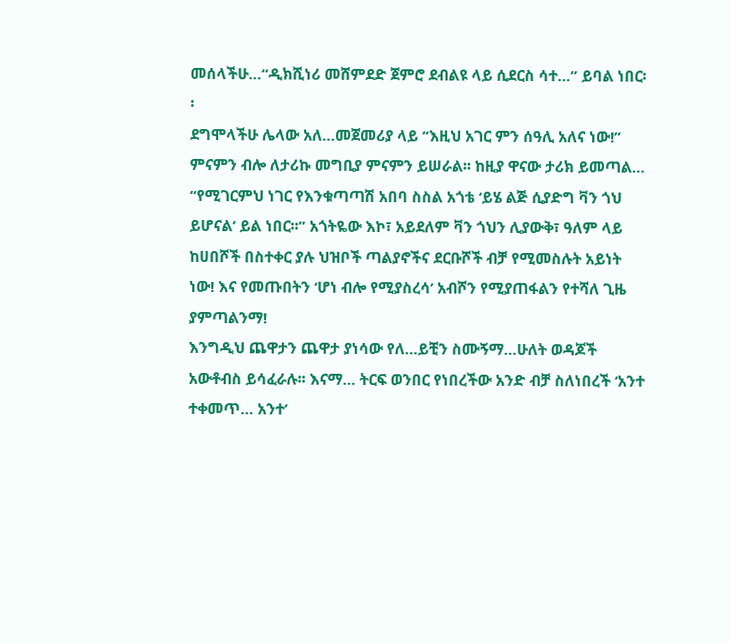መሰላችሁ…“ዲክሺነሪ መሸምደድ ጀምሮ ደብልዩ ላይ ሲደርስ ሳተ…” ይባል ነበር፡፡
ደግሞላችሁ ሌላው አለ…መጀመሪያ ላይ “እዚህ አገር ምን ሰዓሊ አለና ነው!” ምናምን ብሎ ለታሪኩ መግቢያ ምናምን ይሠራል፡፡ ከዚያ ዋናው ታሪክ ይመጣል… “የሚገርምህ ነገር የእንቁጣጣሽ አበባ ስስል አጎቴ ‘ይሄ ልጅ ሲያድግ ቫን ጎህ ይሆናል’ ይል ነበር፡፡” አጎትዬው እኮ፣ አይደለም ቫን ጎህን ሊያውቅ፣ ዓለም ላይ ከሀበሾች በስተቀር ያሉ ህዝቦች ጣልያኖችና ደርቡሾች ብቻ የሚመስሉት አይነት ነው! እና የመጡበትን ‘ሆነ ብሎ የሚያስረሳ’ አብሾን የሚያጠፋልን የተሻለ ጊዜ ያምጣልንማ!
እንግዲህ ጨዋታን ጨዋታ ያነሳው የለ…ይቺን ስሙኝማ…ሁለት ወዳጆች አውቶብስ ይሳፈራሉ፡፡ እናማ… ትርፍ ወንበር የነበረችው አንድ ብቻ ስለነበረች ‘አንተ ተቀመጥ… አንተ’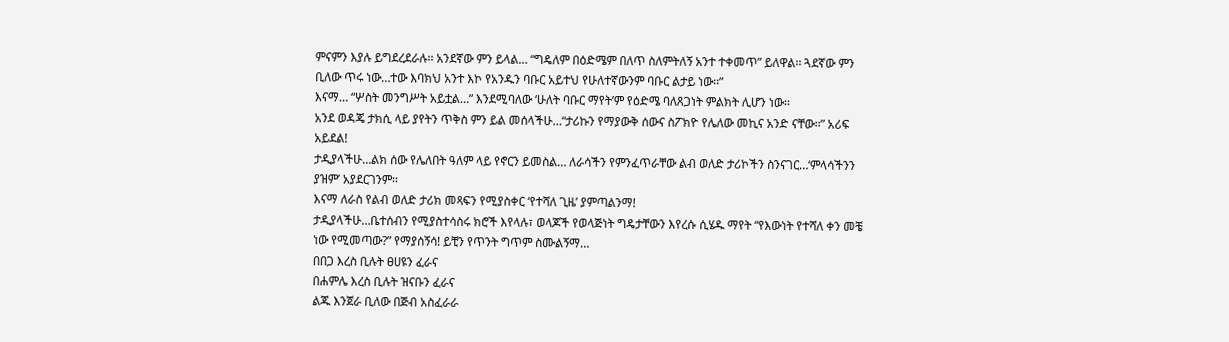ምናምን እያሉ ይግደረደራሉ፡፡ አንደኛው ምን ይላል… “ግዴለም በዕድሜም በለጥ ስለምትለኝ አንተ ተቀመጥ” ይለዋል፡፡ ጓደኛው ምን ቢለው ጥሩ ነው…ተው እባክህ አንተ እኮ የአንዱን ባቡር አይተህ የሁለተኛውንም ባቡር ልታይ ነው፡፡”
እናማ… “ሦስት መንግሥት አይቷል…” እንደሚባለው ‘ሁለት ባቡር ማየት’ም የዕድሜ ባለጸጋነት ምልክት ሊሆን ነው፡፡
አንደ ወዳጄ ታክሲ ላይ ያየትን ጥቅስ ምን ይል መሰላችሁ…“ታሪኩን የማያውቅ ሰውና ስፖክዮ የሌለው መኪና አንድ ናቸው፡፡” አሪፍ አይደል!
ታዲያላችሁ…ልክ ሰው የሌለበት ዓለም ላይ የኖርን ይመስል… ለራሳችን የምንፈጥራቸው ልብ ወለድ ታሪኮችን ስንናገር…‘ምላሳችንን ያዝም’ አያደርገንም፡፡
እናማ ለራስ የልብ ወለድ ታሪክ መጻፍን የሚያስቀር ‘የተሻለ ጊዜ’ ያምጣልንማ!
ታዲያላችሁ…ቤተሰብን የሚያስተሳስሩ ክሮች እየላሉ፣ ወላጆች የወላጅነት ግዴታቸውን እየረሱ ሲሄዱ ማየት “የእውነት የተሻለ ቀን መቼ ነው የሚመጣው?” የማያሰኝሳ! ይቺን የጥንት ግጥም ስሙልኝማ…
በበጋ እረስ ቢሉት ፀሀዩን ፈራና
በሐምሌ እረስ ቢሉት ዝናቡን ፈራና
ልጁ እንጀራ ቢለው በጅብ አስፈራራ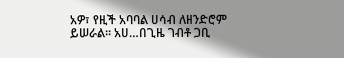አዎ፣ የዚች አባባል ሀሳብ ለዘንድሮም ይሠራል፡፡ አሀ…በጊዜ ገብቶ ጋቢ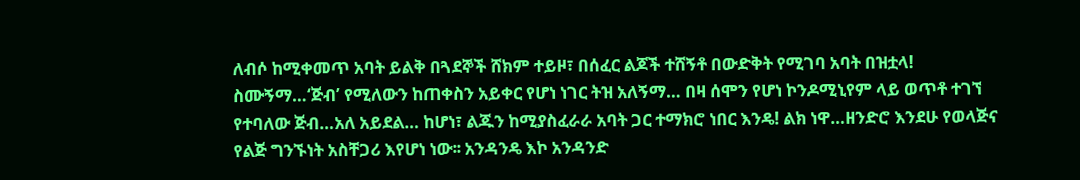ለብሶ ከሚቀመጥ አባት ይልቅ በጓደኞች ሸክም ተይዞ፣ በሰፈር ልጆች ተሸኝቶ በውድቅት የሚገባ አባት በዝቷላ!
ስሙኝማ…‘ጅብ’ የሚለውን ከጠቀስን አይቀር የሆነ ነገር ትዝ አለኝማ… በዛ ሰሞን የሆነ ኮንዶሚኒየም ላይ ወጥቶ ተገኘ የተባለው ጅብ…አለ አይደል… ከሆነ፣ ልጁን ከሚያስፈራራ አባት ጋር ተማክሮ ነበር እንዴ! ልክ ነዋ…ዘንድሮ እንደሁ የወላጅና የልጅ ግንኙነት አስቸጋሪ እየሆነ ነው፡፡ አንዳንዴ እኮ አንዳንድ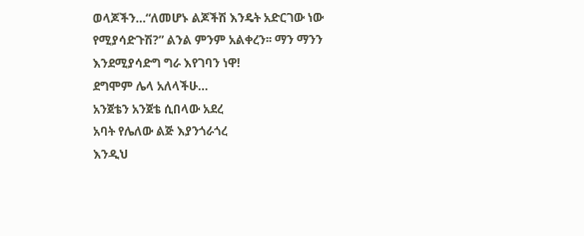ወላጆችን…“ለመሆኑ ልጆችሽ እንዴት አድርገው ነው የሚያሳድጉሽ?” ልንል ምንም አልቀረን፡፡ ማን ማንን እንደሚያሳድግ ግራ እየገባን ነዋ!
ደግሞም ሌላ አለላችሁ…
አንጀቴን አንጀቴ ሲበላው አደረ
አባት የሌለው ልጅ እያንጎራጎረ
እንዲህ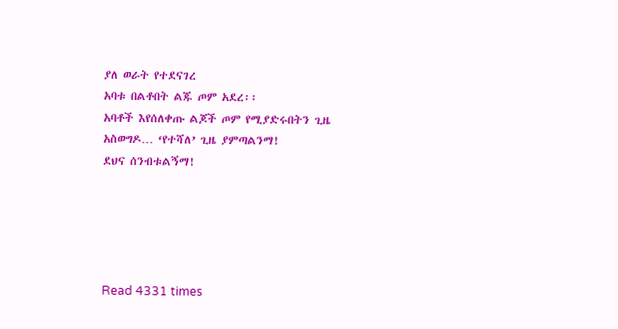ያለ ወራት የተደናገረ
አባቱ በልቶበት ልጁ ጦም አደረ፡፡
አባቶች እየሰለቀጡ ልጆች ጦም የሚያድሩበትን ጊዜ አስወግዶ… ‘የተሻለ’ ጊዜ ያምጣልንማ!
ደህና ሰንብቱልኝማ!





Read 4331 times